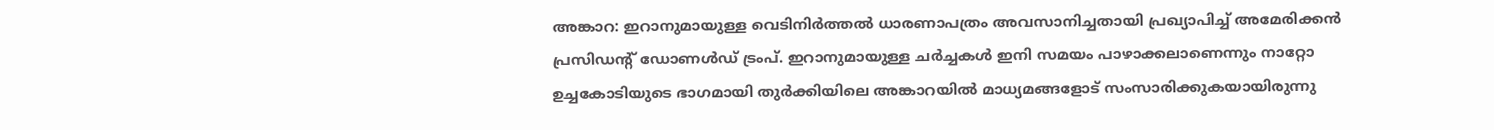അങ്കാറ: ഇറാനുമായുള്ള വെടിനിർത്തൽ ധാരണാപത്രം അവസാനിച്ചതായി പ്രഖ്യാപിച്ച് അമേരിക്കൻ പ്രസിഡന്റ് ഡോണൾഡ് ട്രംപ്. ഇറാനുമായുള്ള ചർച്ചകൾ ഇനി സമയം പാഴാക്കലാണെന്നും നാറ്റോ ഉച്ചകോടിയുടെ ഭാഗമായി തുർക്കിയിലെ അങ്കാറയിൽ മാധ്യമങ്ങളോട് സംസാരിക്കുകയായിരുന്നു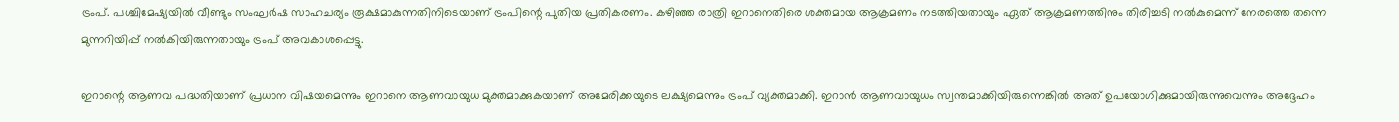ട്രംപ്. പശ്ചിമേഷ്യയിൽ വീണ്ടും സംഘർഷ സാഹചര്യം രൂക്ഷമാകുന്നതിനിടെയാണ് ട്രംപിന്റെ പുതിയ പ്രതികരണം. കഴിഞ്ഞ രാത്രി ഇറാനെതിരെ ശക്തമായ ആക്രമണം നടത്തിയതായും ഏത് ആക്രമണത്തിനും തിരിച്ചടി നൽകുമെന്ന് നേരത്തെ തന്നെ മുന്നറിയിപ്പ് നൽകിയിരുന്നതായും ട്രംപ് അവകാശപ്പെട്ടു.

ഇറാന്റെ ആണവ പദ്ധതിയാണ് പ്രധാന വിഷയമെന്നും ഇറാനെ ആണവായുധ മുക്തമാക്കുകയാണ് അമേരിക്കയുടെ ലക്ഷ്യമെന്നും ട്രംപ് വ്യക്തമാക്കി. ഇറാൻ ആണവായുധം സ്വന്തമാക്കിയിരുന്നെങ്കിൽ അത് ഉപയോഗിക്കുമായിരുന്നുവെന്നും അദ്ദേഹം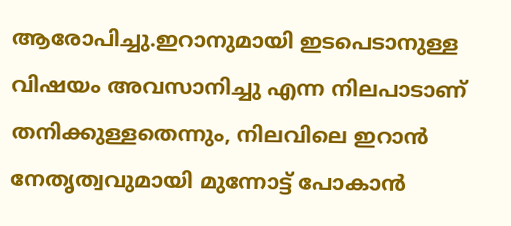ആരോപിച്ചു.ഇറാനുമായി ഇടപെടാനുള്ള വിഷയം അവസാനിച്ചു എന്ന നിലപാടാണ് തനിക്കുള്ളതെന്നും, നിലവിലെ ഇറാൻ നേതൃത്വവുമായി മുന്നോട്ട് പോകാൻ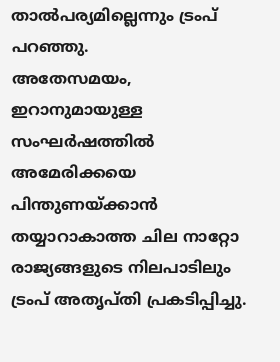താൽപര്യമില്ലെന്നും ട്രംപ് പറഞ്ഞു.
അതേസമയം, ഇറാനുമായുള്ള സംഘർഷത്തിൽ അമേരിക്കയെ പിന്തുണയ്ക്കാൻ തയ്യാറാകാത്ത ചില നാറ്റോ രാജ്യങ്ങളുടെ നിലപാടിലും ട്രംപ് അതൃപ്തി പ്രകടിപ്പിച്ചു.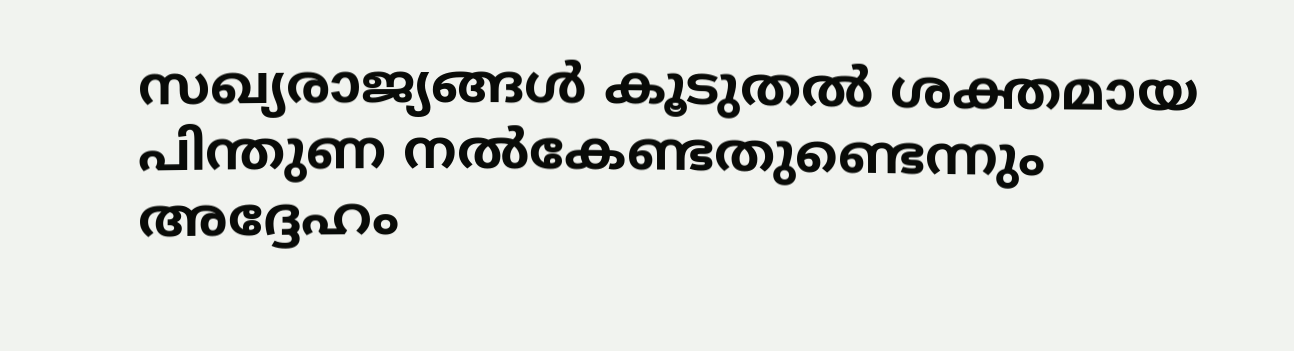സഖ്യരാജ്യങ്ങൾ കൂടുതൽ ശക്തമായ പിന്തുണ നൽകേണ്ടതുണ്ടെന്നും അദ്ദേഹം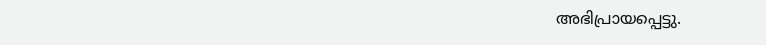അഭിപ്രായപ്പെട്ടു.